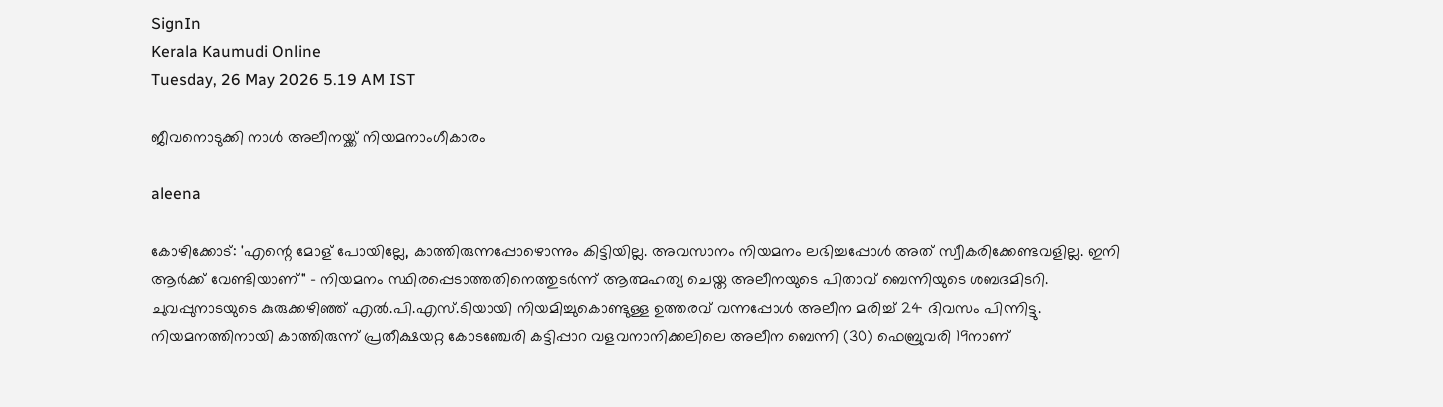SignIn
Kerala Kaumudi Online
Tuesday, 26 May 2026 5.19 AM IST

ജീവനൊടുക്കി നാൾ അലീനയ്ക്ക് നിയമനാംഗീകാരം

aleena

കോഴിക്കോട്: 'എന്റെ മോള് പോയില്ലേ, കാത്തിരുന്നപ്പോഴൊന്നും കിട്ടിയില്ല. അവസാനം നിയമനം ലഭിച്ചപ്പോൾ അത് സ്വീകരിക്കേണ്ടവളില്ല. ഇനി ആർക്ക് വേണ്ടിയാണ്" - നിയമനം സ്ഥിരപ്പെടാത്തതിനെത്തുടർന്ന് ആത്മഹത്യ ചെയ്ത അലീനയുടെ പിതാവ് ബെന്നിയുടെ ശബദമിടറി. ചുവപ്പുനാടയുടെ കുരുക്കഴിഞ്ഞ് എൽ.പി.എസ്.ടിയായി നിയമിച്ചുകൊണ്ടുള്ള ഉത്തരവ് വന്നപ്പോൾ അലീന മരിച്ച് 24 ദിവസം പിന്നിട്ടു. നിയമനത്തിനായി കാത്തിരുന്ന് പ്രതീക്ഷയറ്റ കോടഞ്ചേരി കട്ടിപ്പാറ വളവനാനിക്കലിലെ അലീന ബെന്നി (30) ഫെബ്രുവരി 19നാണ്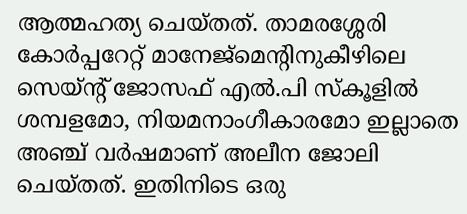ആത്മഹത്യ ചെയ്തത്. താമരശ്ശേരി കോർപ്പറേറ്റ് മാനേജ്‌മെന്റിനുകീഴിലെ സെയ്ന്റ് ജോസഫ് എൽ.പി സ്കൂളിൽ ശമ്പളമോ, നിയമനാംഗീകാരമോ ഇല്ലാതെ അഞ്ച് വർഷമാണ് അലീന ജോലി ചെയ്തത്. ഇതിനിടെ ഒരു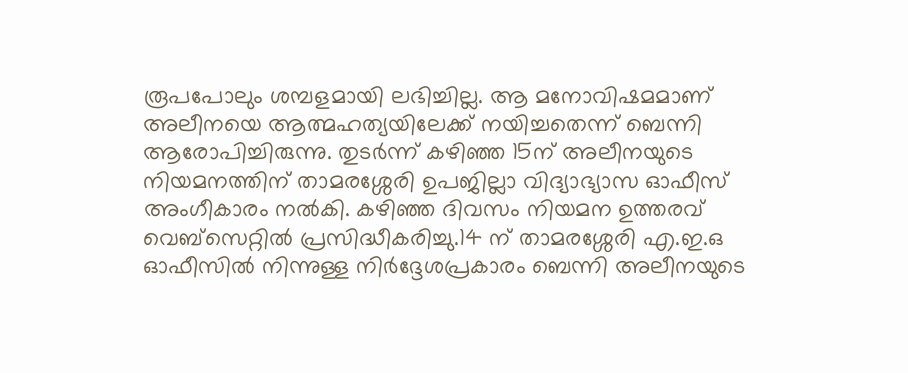രൂപപോലും ശമ്പളമായി ലഭിച്ചില്ല. ആ മനോവിഷമമാണ് അലീനയെ ആത്മഹത്യയിലേക്ക് നയിച്ചതെന്ന് ബെന്നി ആരോപിച്ചിരുന്നു. തുടർന്ന് കഴിഞ്ഞ 15ന് അലീനയുടെ നിയമനത്തിന് താമരശ്ശേരി ഉപജില്ലാ വിദ്യാഭ്യാസ ഓഫീസ് അംഗീകാരം നൽകി. കഴിഞ്ഞ ദിവസം നിയമന ഉത്തരവ് വെബ്സെറ്റിൽ പ്രസിദ്ധീകരിച്ചു.14 ന് താമരശ്ശേരി എ.ഇ.ഒ ഓഫീസിൽ നിന്നുള്ള നിർദ്ദേശപ്രകാരം ബെന്നി അലീനയുടെ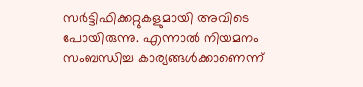സർട്ടിഫിക്കറ്റുകളുമായി അവിടെ പോയിരുന്നു. എന്നാൽ നിയമനം സംബന്ധിച്ച കാര്യങ്ങൾക്കാണെന്ന്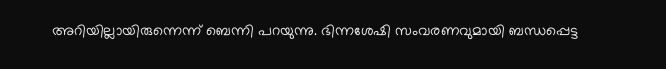അറിയില്ലായിരുന്നെന്ന് ബെന്നി പറയുന്നു. ഭിന്നശേഷി സംവരണവുമായി ബന്ധപ്പെട്ട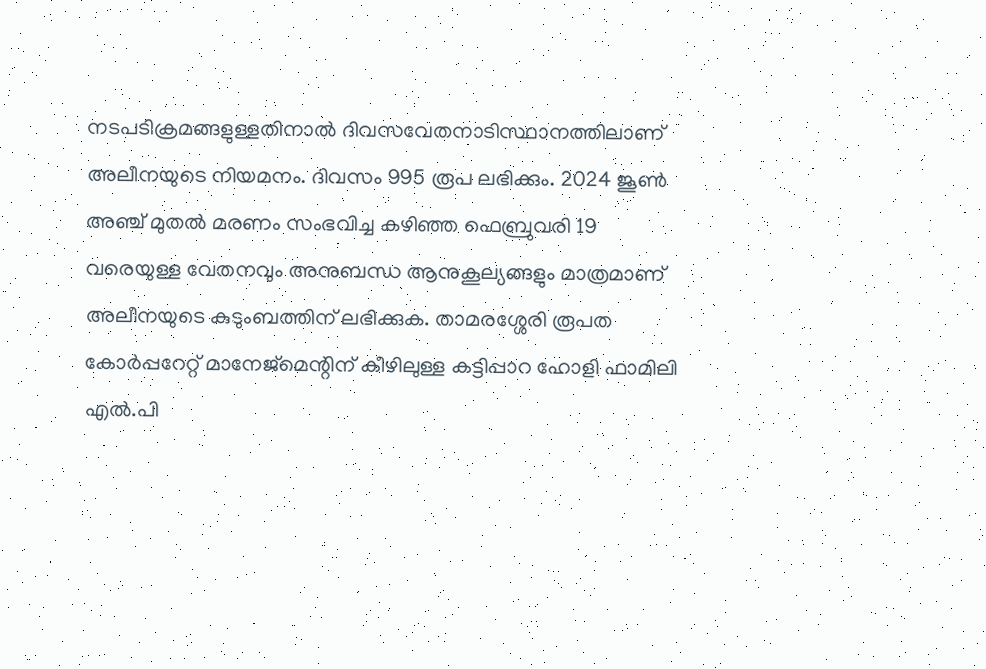നടപടിക്രമങ്ങളുള്ളതിനാൽ ദിവസവേതനാടിസ്ഥാനത്തിലാണ് അലീനയുടെ നിയമനം. ദിവസം 995 രൂപ ലഭിക്കും. 2024 ജൂൺ അഞ്ച് മുതൽ മരണം സംഭവിച്ച കഴിഞ്ഞ ഫെബ്രുവരി 19 വരെയുള്ള വേതനവും അനുബന്ധ ആനുകൂല്യങ്ങളും മാത്രമാണ് അലീനയുടെ കുടുംബത്തിന് ലഭിക്കുക. താമരശ്ശേരി രൂപത കോർപ്പറേറ്റ് മാനേജ്‌മെന്റിന് കീഴിലുള്ള കട്ടിപ്പാറ ഹോളി ഫാമിലി എൽ.പി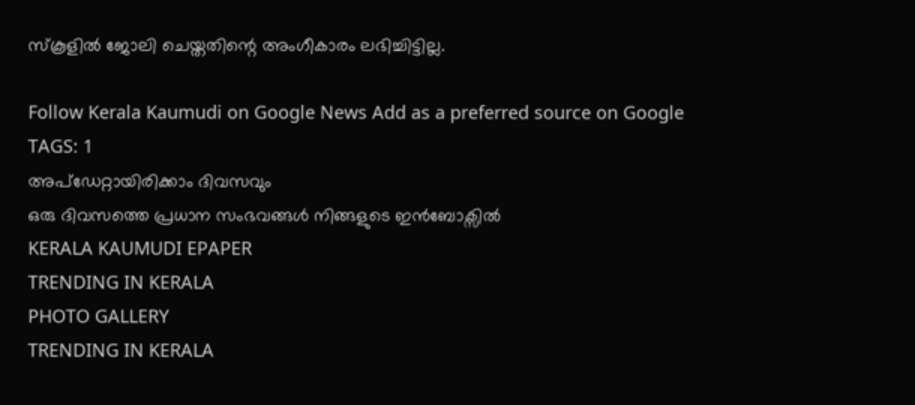സ്‌കൂളിൽ ജോലി ചെയ്തതിന്റെ അംഗീകാരം ലഭിച്ചിട്ടില്ല.

Follow Kerala Kaumudi on Google News Add as a preferred source on Google
TAGS: 1
അപ്ഡേറ്റായിരിക്കാം ദിവസവും
ഒരു ദിവസത്തെ പ്രധാന സംഭവങ്ങൾ നിങ്ങളുടെ ഇൻബോക്സിൽ
KERALA KAUMUDI EPAPER
TRENDING IN KERALA
PHOTO GALLERY
TRENDING IN KERALA